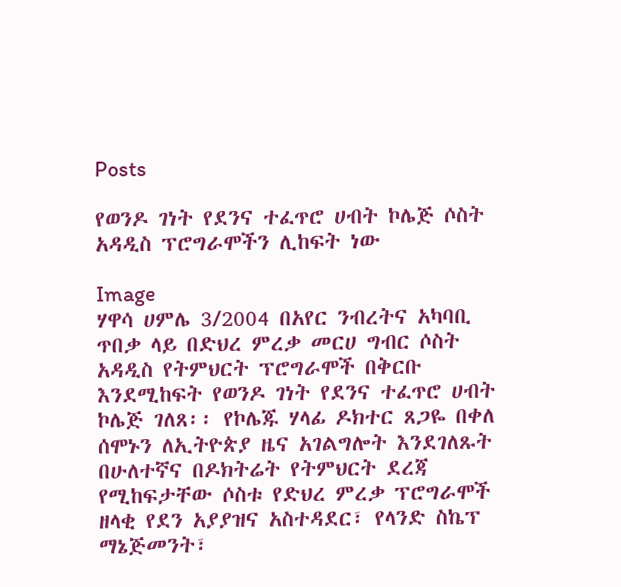Posts

የወንዶ ገነት የደንና ተፈጥሮ ሀብት ኮሌጅ ሶስት አዳዲስ ፕሮግራሞችን ሊከፍት ነው

Image
ሃዋሳ ሀምሌ 3/2004 በአየር ንብረትና አካባቢ ጥበቃ ላይ በድህረ ምረቃ መርሀ ግብር ሶስት አዳዲስ የትምህርት ፕሮግራሞች በቅርቡ እንደሚከፍት የወንዶ ገነት የደንና ተፈጥሮ ሀብት ኮሌጅ ገለጸ፡፡ የኮሌጁ ሃላፊ ዶክተር ጸጋዬ በቀለ ሰሞኑን ለኢትዮጵያ ዜና አገልግሎት እንደገለጹት በሁለተኛና በዶክትሬት የትምህርት ደረጃ የሚከፍታቸው ሶስቱ የድህረ ምረቃ ፕሮግራሞች ዘላቂ የደን አያያዝና አስተዳደር፣ የላንድ ስኬፕ ማኔጅመንት፣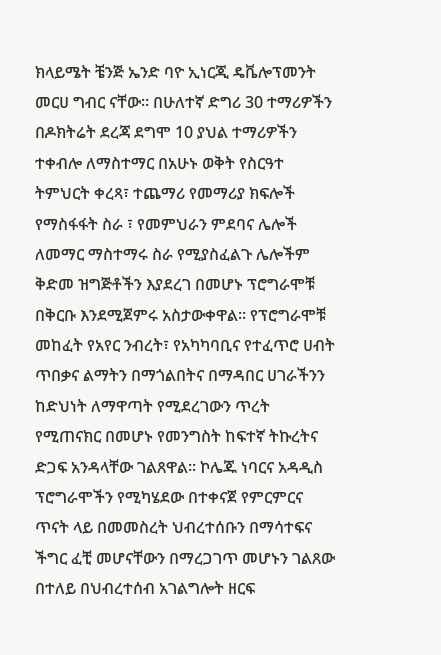ክላይሜት ቼንጅ ኤንድ ባዮ ኢነርጂ ዴቬሎፕመንት መርሀ ግብር ናቸው፡፡ በሁለተኛ ድግሪ 30 ተማሪዎችን በዶክትሬት ደረጃ ደግሞ 10 ያህል ተማሪዎችን ተቀብሎ ለማስተማር በአሁኑ ወቅት የስርዓተ ትምህርት ቀረጻ፣ ተጨማሪ የመማሪያ ክፍሎች የማስፋፋት ስራ ፣ የመምህራን ምደባና ሌሎች ለመማር ማስተማሩ ስራ የሚያስፈልጉ ሌሎችም ቅድመ ዝግጅቶችን እያደረገ በመሆኑ ፕሮግራሞቹ በቅርቡ እንደሚጀምሩ አስታውቀዋል፡፡ የፕሮግራሞቹ መከፈት የአየር ንብረት፣ የአካካባቢና የተፈጥሮ ሀብት ጥበቃና ልማትን በማጎልበትና በማዳበር ሀገራችንን ከድህነት ለማዋጣት የሚደረገውን ጥረት የሚጠናክር በመሆኑ የመንግስት ከፍተኛ ትኩረትና ድጋፍ አንዳላቸው ገልጸዋል፡፡ ኮሌጁ ነባርና አዳዲስ ፕሮግራሞችን የሚካሄደው በተቀናጀ የምርምርና ጥናት ላይ በመመስረት ህብረተሰቡን በማሳተፍና ችግር ፈቺ መሆናቸውን በማረጋገጥ መሆኑን ገልጸው በተለይ በህብረተሰብ አገልግሎት ዘርፍ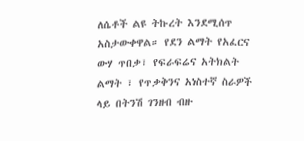ለሴቶች ልዩ ትኩረት እንደሚሰጥ አስታውቀዋል። የደን ልማት የአፈርና ውሃ ጥበቃ፣ የፍራፍሬና አትክልት ልማት ፣ የጥቃቅንና አነስተኛ ስራዎች ላይ በትንሽ ገንዘብ ብዙ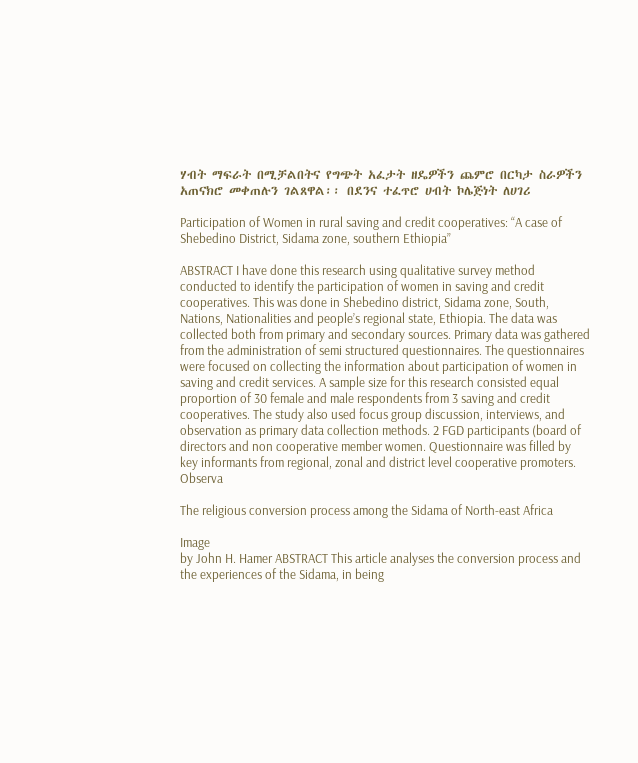ሃብት ማፍራት በሚቻልበትና የግጭት አፈታት ዘዴዎችን ጨምሮ በርካታ ስራዎችን አጠናክሮ መቀጠሉን ገልጸዋል፡፡ በደንና ተፈጥሮ ሀብት ኮሌጅነት ለሀገሪ

Participation of Women in rural saving and credit cooperatives: “A case of Shebedino District, Sidama zone, southern Ethiopia”

ABSTRACT I have done this research using qualitative survey method conducted to identify the participation of women in saving and credit cooperatives. This was done in Shebedino district, Sidama zone, South, Nations, Nationalities and people’s regional state, Ethiopia. The data was collected both from primary and secondary sources. Primary data was gathered from the administration of semi structured questionnaires. The questionnaires were focused on collecting the information about participation of women in saving and credit services. A sample size for this research consisted equal proportion of 30 female and male respondents from 3 saving and credit cooperatives. The study also used focus group discussion, interviews, and observation as primary data collection methods. 2 FGD participants (board of directors and non cooperative member women. Questionnaire was filled by key informants from regional, zonal and district level cooperative promoters. Observa

The religious conversion process among the Sidama of North-east Africa

Image
by John H. Hamer ABSTRACT This article analyses the conversion process and the experiences of the Sidama, in being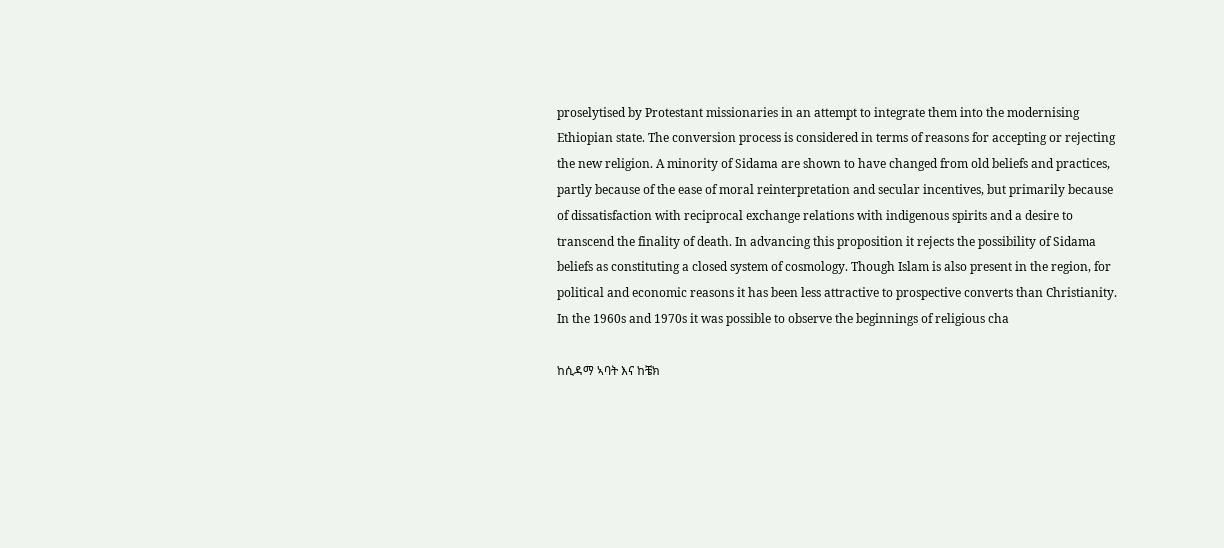proselytised by Protestant missionaries in an attempt to integrate them into the modernising Ethiopian state. The conversion process is considered in terms of reasons for accepting or rejecting the new religion. A minority of Sidama are shown to have changed from old beliefs and practices, partly because of the ease of moral reinterpretation and secular incentives, but primarily because of dissatisfaction with reciprocal exchange relations with indigenous spirits and a desire to transcend the finality of death. In advancing this proposition it rejects the possibility of Sidama beliefs as constituting a closed system of cosmology. Though Islam is also present in the region, for political and economic reasons it has been less attractive to prospective converts than Christianity. In the 1960s and 1970s it was possible to observe the beginnings of religious cha

ከሲዳማ ኣባት እና ከቼክ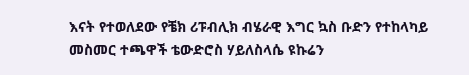እናት የተወለደው የቼክ ሪፑብሊክ ብሄራዊ እግር ኳስ ቡድን የተከላካይ መስመር ተጫዋች ቴውድሮስ ሃይለስላሴ ዩኩሬን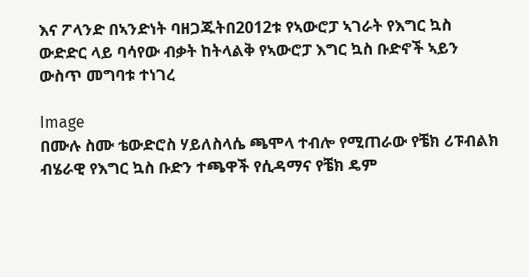እና ፖላንድ በኣንድነት ባዘጋጁትበ2012ቱ የኣውሮፓ ኣገራት የእግር ኳስ ውድድር ላይ ባሳየው ብቃት ከትላልቅ የኣውሮፓ እግር ኳስ ቡድኖች ኣይን ውስጥ መግባቱ ተነገረ

Image
በሙሉ ስሙ ቴውድሮስ ሃይለስላሴ ጫሞላ ተብሎ የሚጠራው የቼክ ሪፑብልክ ብሄራዊ የእግር ኳስ ቡድን ተጫዋች የሲዳማና የቼክ ዴም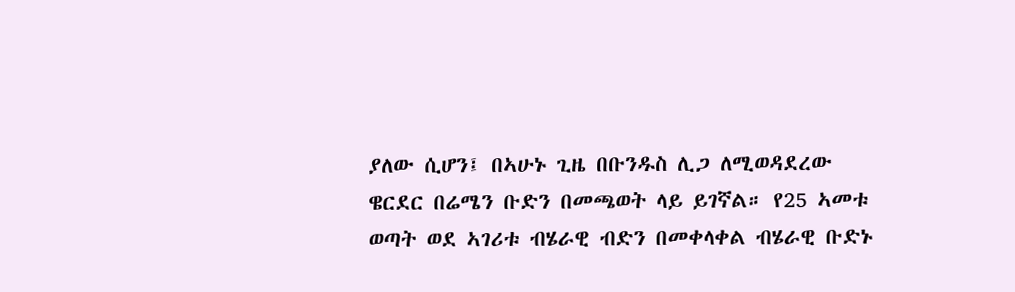ያለው ሲሆን፤ በኣሁኑ ጊዜ በቡንዱስ ሊጋ ለሚወዳደረው ዌርደር በሬሜን ቡድን በመጫወት ላይ ይገኛል። የ25 ኣመቱ  ወጣት ወደ ኣገሪቱ ብሄራዊ ብድን በመቀላቀል ብሄራዊ ቡድኑ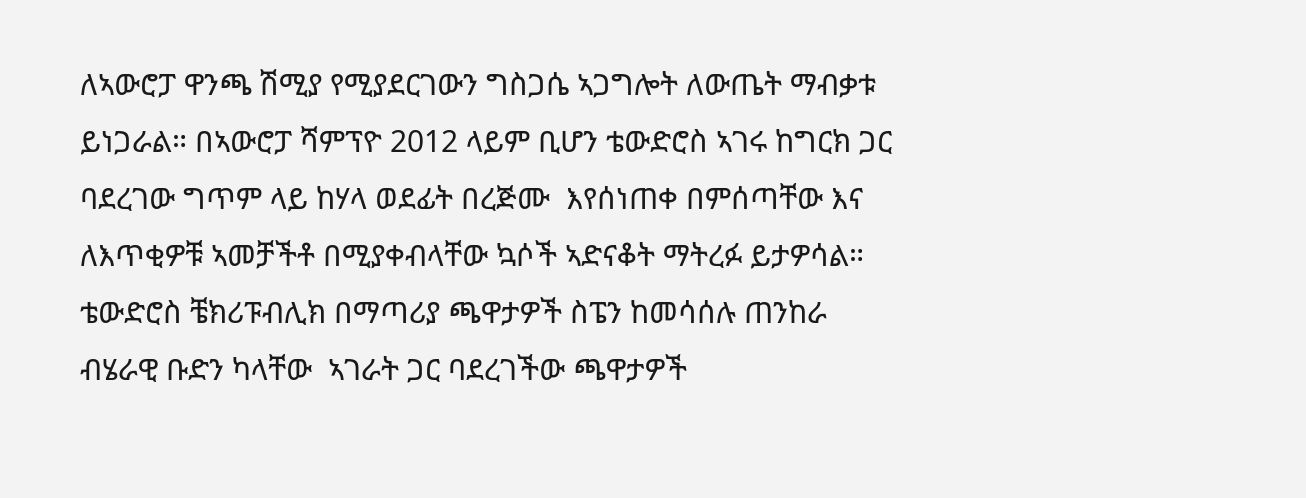ለኣውሮፓ ዋንጫ ሽሚያ የሚያደርገውን ግስጋሴ ኣጋግሎት ለውጤት ማብቃቱ ይነጋራል። በኣውሮፓ ሻምፕዮ 2012 ላይም ቢሆን ቴውድሮስ ኣገሩ ከግርክ ጋር ባደረገው ግጥም ላይ ከሃላ ወደፊት በረጅሙ  እየሰነጠቀ በምሰጣቸው እና ለእጥቂዎቹ ኣመቻችቶ በሚያቀብላቸው ኳሶች ኣድናቆት ማትረፉ ይታዎሳል። ቴውድሮስ ቼክሪፑብሊክ በማጣሪያ ጫዋታዎች ስፔን ከመሳሰሉ ጠንከራ ብሄራዊ ቡድን ካላቸው  ኣገራት ጋር ባደረገችው ጫዋታዎች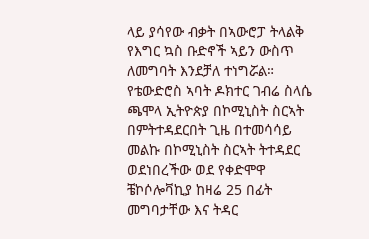ላይ ያሳየው ብቃት በኣውሮፓ ትላልቅ የእግር ኳስ ቡድኖች ኣይን ውስጥ ለመግባት እንደቻለ ተነግሯል። የቴውድሮስ ኣባት ዶክተር ገብሬ ስላሴ ጫሞላ ኢትዮጵያ በኮሚኒስት ስርኣት በምትተዳደርበት ጊዜ በተመሳሳይ መልኩ በኮሚኒስት ስርኣት ትተዳደር ወደነበረችው ወደ የቀድሞዋ ቼኮሶሎቫኪያ ከዛሬ 25 በፊት መግባታቸው እና ትዳር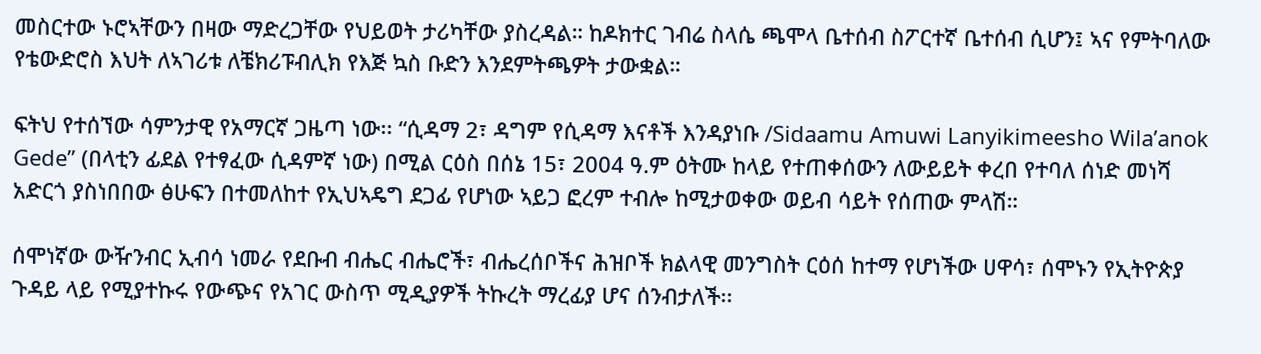መስርተው ኑሮኣቸውን በዛው ማድረጋቸው የህይወት ታሪካቸው ያስረዳል። ከዶክተር ገብሬ ስላሴ ጫሞላ ቤተሰብ ስፖርተኛ ቤተሰብ ሲሆን፤ ኣና የምትባለው የቴውድሮስ እህት ለኣገሪቱ ለቼክሪፑብሊክ የእጅ ኳስ ቡድን እንደምትጫዎት ታውቋል።

ፍትህ የተሰኘው ሳምንታዊ የአማርኛ ጋዜጣ ነው፡፡ “ሲዳማ 2፣ ዳግም የሲዳማ እናቶች እንዳያነቡ /Sidaamu Amuwi Lanyikimeesho Wila’anok Gede” (በላቲን ፊደል የተፃፈው ሲዳምኛ ነው) በሚል ርዕስ በሰኔ 15፣ 2004 ዓ.ም ዕትሙ ከላይ የተጠቀሰውን ለውይይት ቀረበ የተባለ ሰነድ መነሻ አድርጎ ያስነበበው ፅሁፍን በተመለከተ የኢህኣዴግ ደጋፊ የሆነው ኣይጋ ፎረም ተብሎ ከሚታወቀው ወይብ ሳይት የሰጠው ምላሽ።

ሰሞነኛው ውዥንብር ኢብሳ ነመራ የደቡብ ብሔር ብሔሮች፣ ብሔረሰቦችና ሕዝቦች ክልላዊ መንግስት ርዕሰ ከተማ የሆነችው ሀዋሳ፣ ሰሞኑን የኢትዮጵያ ጉዳይ ላይ የሚያተኩሩ የውጭና የአገር ውስጥ ሚዲያዎች ትኩረት ማረፊያ ሆና ሰንብታለች፡፡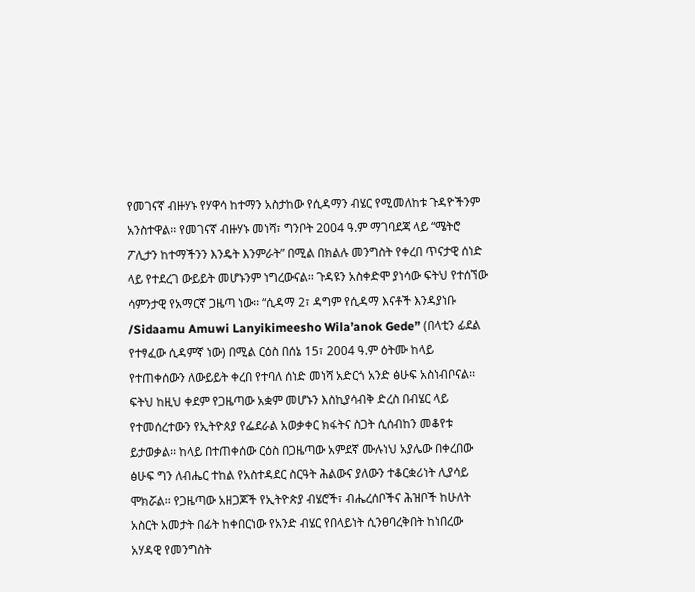የመገናኛ ብዙሃኑ የሃዋሳ ከተማን አስታከው የሲዳማን ብሄር የሚመለከቱ ጉዳዮችንም አንስተዋል፡፡ የመገናኛ ብዙሃኑ መነሻ፣ ግንቦት 2004 ዓ.ም ማገባደጃ ላይ “ሜትሮ ፖሊታን ከተማችንን እንዴት እንምራት” በሚል በክልሉ መንግስት የቀረበ ጥናታዊ ሰነድ ላይ የተደረገ ውይይት መሆኑንም ነግረውናል፡፡ ጉዳዩን አስቀድሞ ያነሳው ፍትህ የተሰኘው ሳምንታዊ የአማርኛ ጋዜጣ ነው፡፡ “ሲዳማ 2፣ ዳግም የሲዳማ እናቶች እንዳያነቡ /Sidaamu Amuwi Lanyikimeesho Wila’anok Gede” (በላቲን ፊደል የተፃፈው ሲዳምኛ ነው) በሚል ርዕስ በሰኔ 15፣ 2004 ዓ.ም ዕትሙ ከላይ የተጠቀሰውን ለውይይት ቀረበ የተባለ ሰነድ መነሻ አድርጎ አንድ ፅሁፍ አስነብቦናል፡፡ ፍትህ ከዚህ ቀደም የጋዜጣው አቋም መሆኑን እስኪያሳብቅ ድረስ በብሄር ላይ የተመሰረተውን የኢትዮጰያ የፌደራል አወቃቀር ክፋትና ስጋት ሲሰብከን መቆየቱ ይታወቃል፡፡ ከላይ በተጠቀሰው ርዕስ በጋዜጣው አምደኛ ሙሉነህ አያሌው በቀረበው ፅሁፍ ግን ለብሔር ተከል የአስተዳደር ስርዓት ሕልውና ያለውን ተቆርቋሪነት ሊያሳይ ሞክሯል፡፡ የጋዜጣው አዘጋጆች የኢትዮጵያ ብሄሮች፣ ብሔረሰቦችና ሕዝቦች ከሁለት አስርት አመታት በፊት ከቀበርነው የአንድ ብሄር የበላይነት ሲንፀባረቅበት ከነበረው አሃዳዊ የመንግስት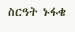ስርዓት ኑፋቄ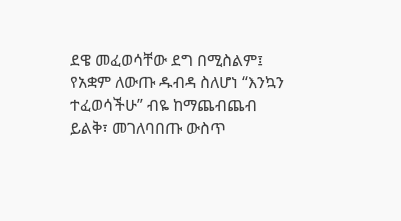ደዌ መፈወሳቸው ደግ በሚስልም፤ የአቋም ለውጡ ዱብዳ ስለሆነ “እንኳን ተፈወሳችሁ” ብዬ ከማጨብጨብ ይልቅ፣ መገለባበጡ ውስጥ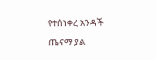የተሰነቀረ አንዳች ጤናማ ያል